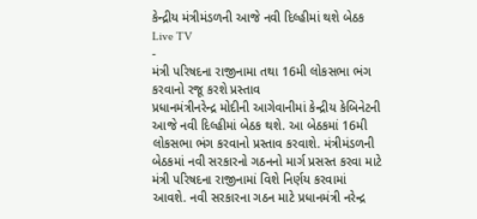કેન્દ્રીય મંત્રીમંડળની આજે નવી દિલ્હીમાં થશે બેઠક
Live TV
-
મંત્રી પરિષદના રાજીનામા તથા 16મી લોકસભા ભંગ કરવાનો રજૂ કરશે પ્રસ્તાવ
પ્રધાનમંત્રીનરેન્દ્ર મોદીની આગેવાનીમાં કેન્દ્રીય કેબિનેટની આજે નવી દિલ્હીમાં બેઠક થશે. આ બેઠકમાં 16મી લોકસભા ભંગ કરવાનો પ્રસ્તાવ કરવાશે. મંત્રીમંડળની બેઠકમાં નવી સરકારનો ગઠનનો માર્ગ પ્રસસ્ત કરવા માટે મંત્રી પરિષદના રાજીનામાં વિશે નિર્ણય કરવામાં આવશે. નવી સરકારના ગઠન માટે પ્રધાનમંત્રી નરેન્દ્ર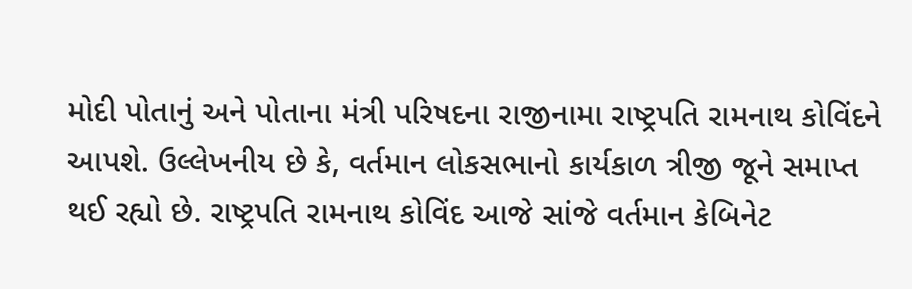મોદી પોતાનું અને પોતાના મંત્રી પરિષદના રાજીનામા રાષ્ટ્રપતિ રામનાથ કોવિંદને આપશે. ઉલ્લેખનીય છે કે, વર્તમાન લોકસભાનો કાર્યકાળ ત્રીજી જૂને સમાપ્ત થઈ રહ્યો છે. રાષ્ટ્રપતિ રામનાથ કોવિંદ આજે સાંજે વર્તમાન કેબિનેટ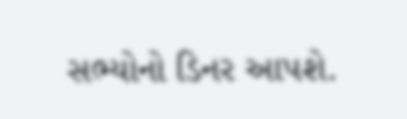સભ્યોનો ડિનર આપશે.